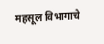महसूल विभागाचे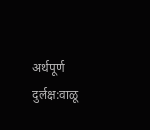अर्थपूर्ण दुर्लक्ष:वाळू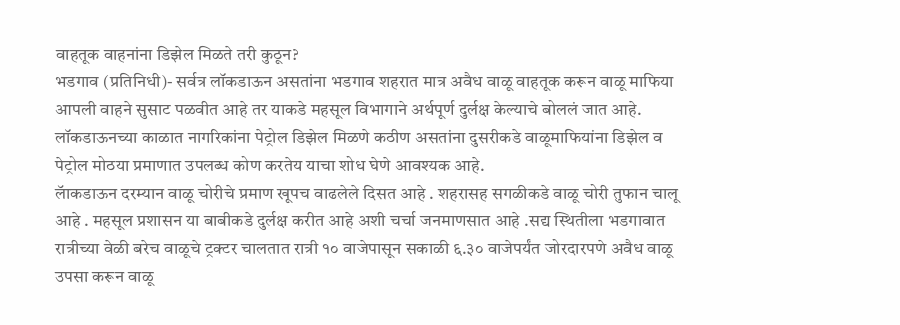वाहतूक वाहनांना डिझेल मिळते तरी कुठून?
भडगाव (प्रतिनिधी)- सर्वत्र लॉकडाऊन असतांना भडगाव शहरात मात्र अवैध वाळू वाहतूक करून वाळू माफिया आपली वाहने सुसाट पळवीत आहे तर याकडे महसूल विभागाने अर्थपूर्ण दुर्लक्ष केल्याचे बोललं जात आहे. लॉकडाऊनच्या काळात नागरिकांना पेट्रोल डिझेल मिळणे कठीण असतांना दुसरीकडे वाळूमाफियांना डिझेल व पेट्रोल मोठया प्रमाणात उपलब्ध कोण करतेय याचा शोध घेणे आवश्यक आहे.
लॅाकडाऊन दरम्यान वाळू चोरीचे प्रमाण खूपच वाढलेले दिसत आहे . शहरासह सगळीकडे वाळू चोरी तुफान चालू आहे . महसूल प्रशासन या बाबीकडे दुर्लक्ष करीत आहे अशी चर्चा जनमाणसात आहे .सद्य स्थितीला भडगावात रात्रीच्या वेळी बरेच वाळूचे ट्रक्टर चालतात रात्री १० वाजेपासून सकाळी ६.३० वाजेपर्यंत जोरदारपणे अवैध वाळू उपसा करून वाळू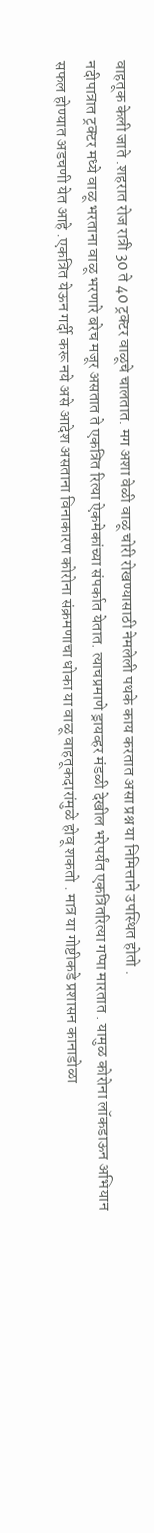वाहतूक केली जाते .शहरात रोज रात्री 30 ते 40 ट्रक्टर वाळूचे चालतात. मग अशा वेळी वाळू चोरी रोखण्यासाठी नेमलेली पथके काय करतात असा प्रश्न या निमित्ताने उपस्थित होतो .
नदीपात्रात ट्रक्टर मध्ये वाळू भरताना वाळू भरणारे बरेच मजूर असतात ते एकत्रित रित्या ऐकमेकांच्या संपर्कात येतात. त्याचप्रमाणे ड्रायव्हर मंडळी देखील भरेपर्यंत एकत्रितरित्या गप्पा मारतात . यामुळ कोरोना लॉकडाऊन अभियान सफल होण्यात अडचणी येत आहे .एकत्रित येऊन गर्दी करू नये असे आदेश असताना विनाकारण कोरोना संक्रमणाचा धोका या वाळू वाहतूकदारांमुळे होवू शकतो . मात्र या गोष्टीकडे प्रशासन कानाडोळा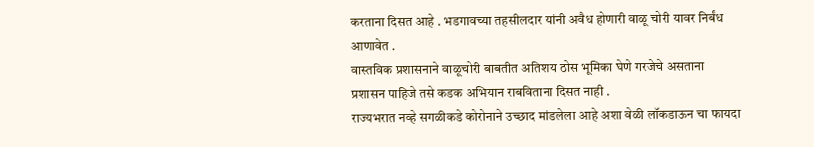करताना दिसत आहे . भडगावच्या तहसीलदार यांनी अवैध होणारी वाळू चोरी यावर निर्बंध आणावेत .
वास्तविक प्रशासनाने वाळूचोरी बाबतीत अतिशय ठोस भूमिका घेणे गरजेचे असताना प्रशासन पाहिजे तसे कडक अभियान राबविताना दिसत नाही .
राज्यभरात नव्हे सगळीकडे कोरोनाने उच्छाद मांडलेला आहे अशा वेळी लॉकडाऊन चा फायदा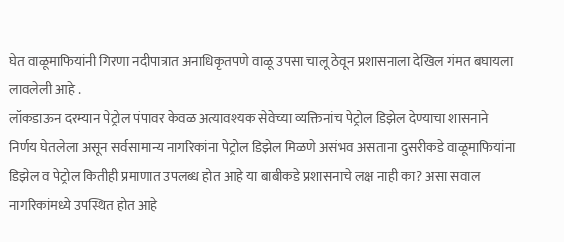घेत वाळूमाफियांनी गिरणा नदीपात्रात अनाधिकृतपणे वाळू उपसा चालू ठेवून प्रशासनाला देखिल गंमत बघायला लावलेली आहे .
लॉकडाऊन दरम्यान पेट्रोल पंपावर केवळ अत्यावश्यक सेवेच्या व्यक्तिनांच पेट्रोल डिझेल देण्याचा शासनाने निर्णय घेतलेला असून सर्वसामान्य नागरिकांना पेट्रोल डिझेल मिळणे असंभव असताना दुसरीकडे वाळूमाफियांना डिझेल व पेट्रोल कितीही प्रमाणात उपलब्ध होत आहे या बाबीकडे प्रशासनाचे लक्ष नाही का? असा सवाल नागरिकांमध्ये उपस्थित होत आहे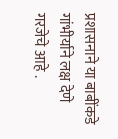प्रशासनाने या बाबींकडे गांभीर्याने लक्ष देणे गरजेचे आहे .